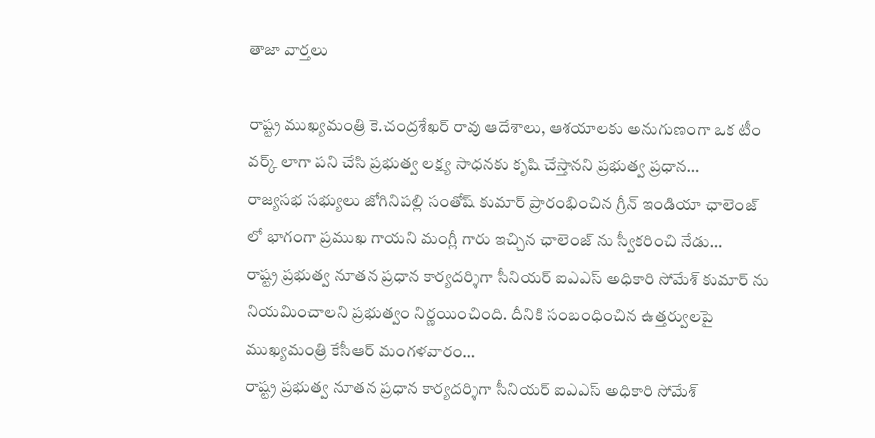తాజా వార్తలు

రాష్ట్ర ముఖ్యమంత్రి కె.చంద్రశేఖర్ రావు ఆదేశాలు, ఆశయాలకు అనుగుణంగా ఒక టీం వర్క్ లాగా పని చేసి ప్రభుత్వ లక్ష్య సాధనకు కృషి చేస్తానని ప్రభుత్వ ప్రధాన…
రాజ్యసభ సభ్యులు జోగినిపల్లి సంతోష్ కుమార్ ప్రారంభించిన గ్రీన్ ఇండియా ఛాలెంజ్ లో భాగంగా ప్రముఖ గాయని మంగ్లీ గారు ఇచ్చిన ఛాలెంజ్ ను స్వీకరించి నేడు…
రాష్ట్ర ప్రభుత్వ నూతన ప్రధాన కార్యదర్శిగా సీనియర్ ఐఎఎస్ అధికారి సోమేశ్ కుమార్ ను నియమించాలని ప్రభుత్వం నిర్ణయించింది. దీనికి సంబంధించిన ఉత్తర్వులపై ముఖ్యమంత్రి కేసీఆర్ మంగళవారం…
రాష్ట్ర ప్రభుత్వ నూతన ప్రధాన కార్యదర్శిగా సీనియర్ ఐఎఎస్ అధికారి సోమేశ్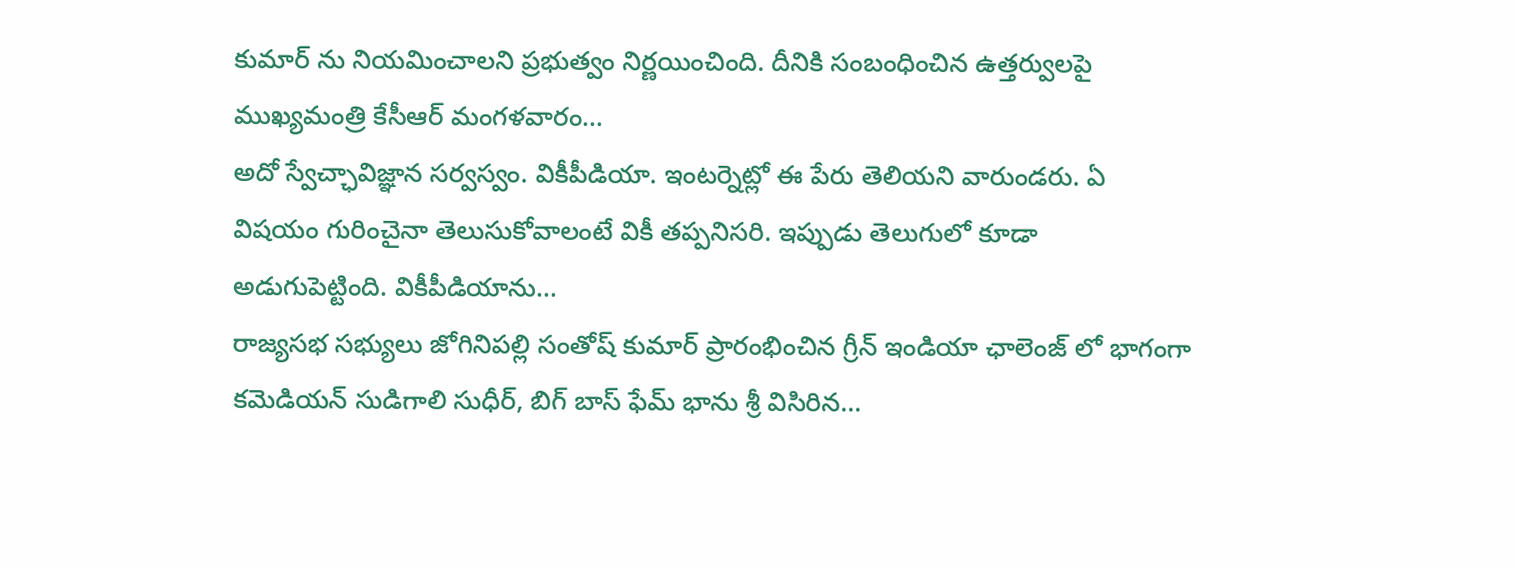కుమార్ ను నియమించాలని ప్రభుత్వం నిర్ణయించింది. దీనికి సంబంధించిన ఉత్తర్వులపై ముఖ్యమంత్రి కేసీఆర్ మంగళవారం…
అదో స్వేచ్ఛావిజ్ఞాన సర్వస్వం. వికీపీడియా. ఇంటర్నెట్లో ఈ పేరు తెలియని వారుండరు. ఏ విషయం గురించైనా తెలుసుకోవాలంటే వికీ తప్పనిసరి. ఇప్పుడు తెలుగులో కూడా అడుగుపెట్టింది. వికీపీడియాను…
రాజ్యసభ సభ్యులు జోగినిపల్లి సంతోష్ కుమార్ ప్రారంభించిన గ్రీన్ ఇండియా ఛాలెంజ్ లో భాగంగా కమెడియన్ సుడిగాలి సుధీర్, బిగ్ బాస్ ఫేమ్ భాను శ్రీ విసిరిన…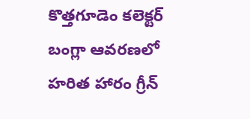కొత్తగూడెం కలెక్టర్ బంగ్లా ఆవరణలో హరిత హారం గ్రీన్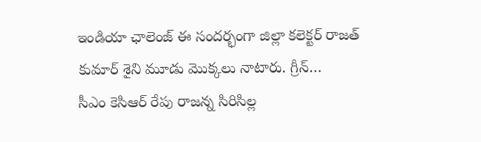ఇండియా ఛాలెంజ్ ఈ సందర్భంగా జిల్లా కలెక్టర్ రాజత్ కుమార్ శైని మూడు మొక్కలు నాటారు. గ్రీన్…
సీఎం కెసిఆర్ రేపు రాజన్న సిరిసిల్ల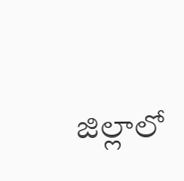జిల్లాలో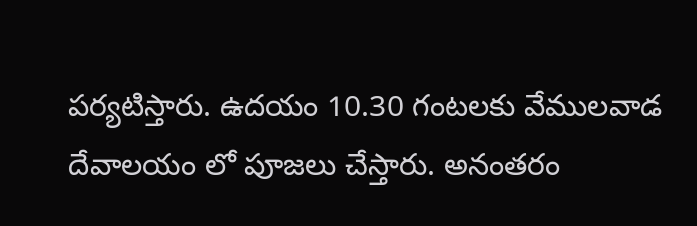పర్యటిస్తారు. ఉదయం 10.30 గంటలకు వేములవాడ దేవాలయం లో పూజలు చేస్తారు. అనంతరం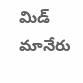మిడ్ మానేరు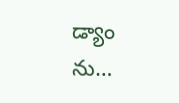డ్యాం ను…